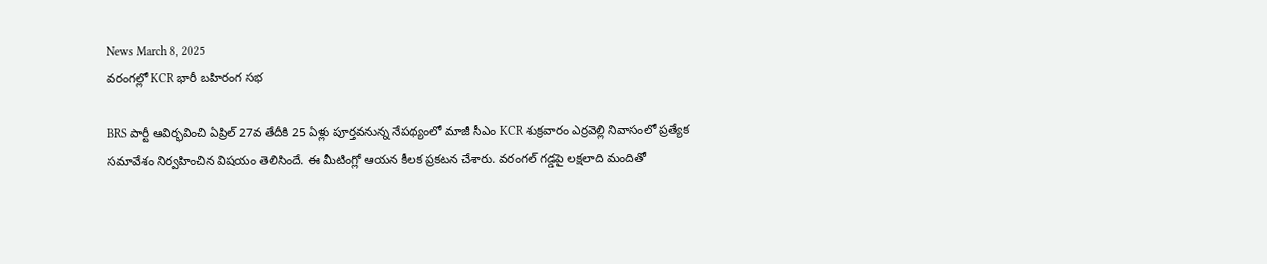News March 8, 2025
వరంగల్లో KCR భారీ బహిరంగ సభ

BRS పార్టీ ఆవిర్భవించి ఏప్రిల్ 27వ తేదీకి 25 ఏళ్లు పూర్తవనున్న నేపథ్యంలో మాజీ సీఎం KCR శుక్రవారం ఎర్రవెల్లి నివాసంలో ప్రత్యేక సమావేశం నిర్వహించిన విషయం తెలిసిందే. ఈ మీటింగ్లో ఆయన కీలక ప్రకటన చేశారు. వరంగల్ గడ్డపై లక్షలాది మందితో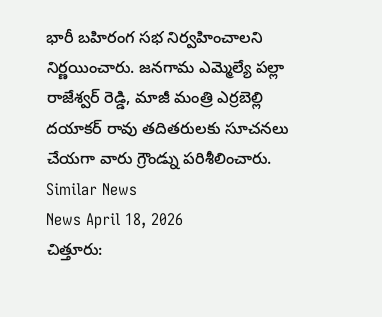భారీ బహిరంగ సభ నిర్వహించాలని నిర్ణయించారు. జనగామ ఎమ్మెల్యే పల్లా రాజేశ్వర్ రెడ్డి, మాజీ మంత్రి ఎర్రబెల్లి దయాకర్ రావు తదితరులకు సూచనలు చేయగా వారు గ్రౌండ్ను పరిశీలించారు.
Similar News
News April 18, 2026
చిత్తూరు: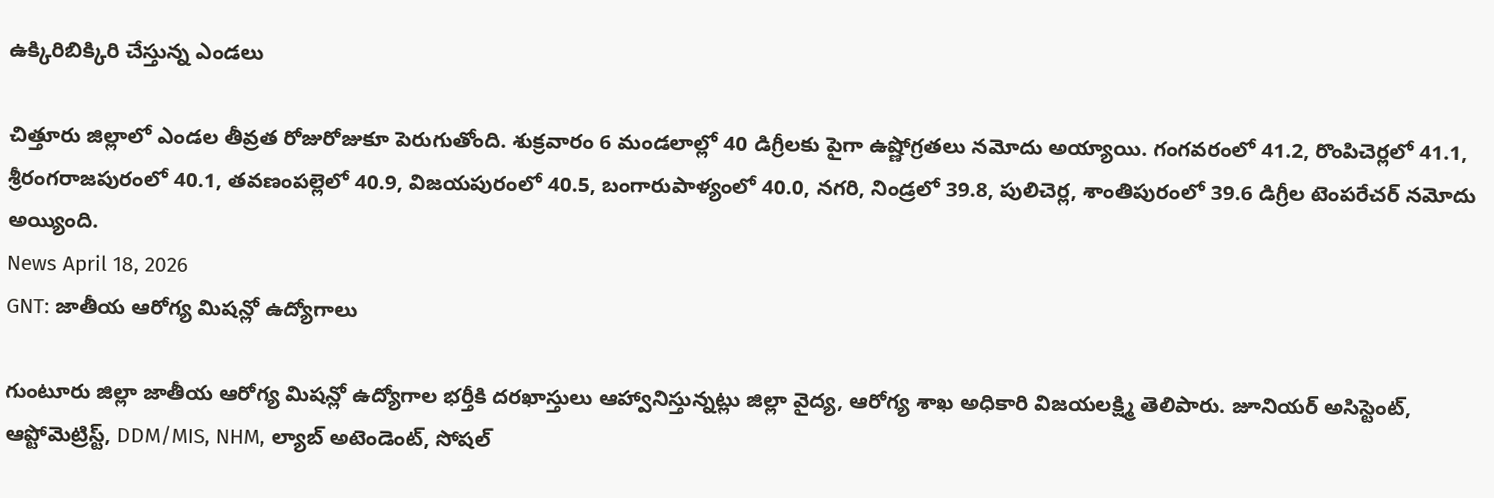ఉక్కిరిబిక్కిరి చేస్తున్న ఎండలు

చిత్తూరు జిల్లాలో ఎండల తీవ్రత రోజురోజుకూ పెరుగుతోంది. శుక్రవారం 6 మండలాల్లో 40 డిగ్రీలకు పైగా ఉష్ణోగ్రతలు నమోదు అయ్యాయి. గంగవరంలో 41.2, రొంపిచెర్లలో 41.1, శ్రీరంగరాజపురంలో 40.1, తవణంపల్లెలో 40.9, విజయపురంలో 40.5, బంగారుపాళ్యంలో 40.0, నగరి, నిండ్రలో 39.8, పులిచెర్ల, శాంతిపురంలో 39.6 డిగ్రీల టెంపరేచర్ నమోదు అయ్యింది.
News April 18, 2026
GNT: జాతీయ ఆరోగ్య మిషన్లో ఉద్యోగాలు

గుంటూరు జిల్లా జాతీయ ఆరోగ్య మిషన్లో ఉద్యోగాల భర్తీకి దరఖాస్తులు ఆహ్వానిస్తున్నట్లు జిల్లా వైద్య, ఆరోగ్య శాఖ అధికారి విజయలక్ష్మి తెలిపారు. జూనియర్ అసిస్టెంట్, ఆప్టోమెట్రిస్ట్, DDM/MIS, NHM, ల్యాబ్ అటెండెంట్, సోషల్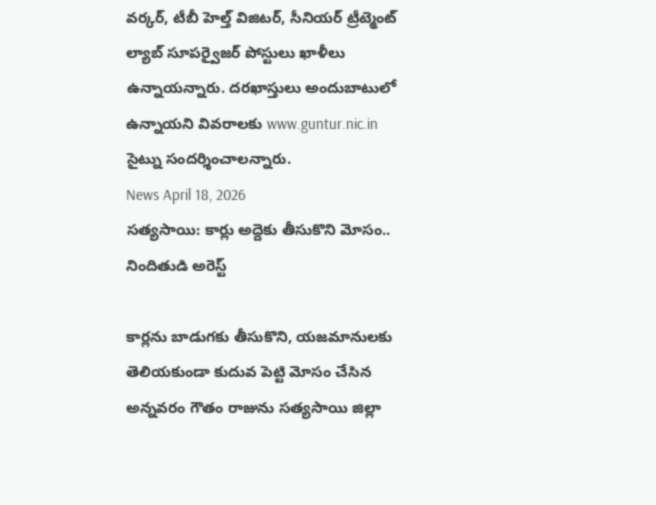వర్కర్, టీబీ హెల్త్ విజిటర్, సీనియర్ ట్రీట్మెంట్ ల్యాబ్ సూపర్వైజర్ పోస్టులు ఖాళీలు ఉన్నాయన్నారు. దరఖాస్తులు అందుబాటులో ఉన్నాయని వివరాలకు www.guntur.nic.in సైట్ను సందర్శించాలన్నారు.
News April 18, 2026
సత్యసాయి: కార్లు అద్దెకు తీసుకొని మోసం.. నిందితుడి అరెస్ట్

కార్లను బాడుగకు తీసుకొని, యజమానులకు తెలియకుండా కుదువ పెట్టి మోసం చేసిన అన్నవరం గౌతం రాజును సత్యసాయి జిల్లా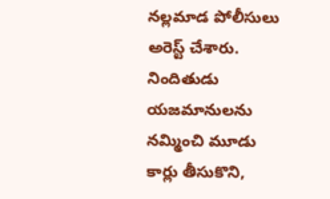నల్లమాడ పోలీసులు అరెస్ట్ చేశారు. నిందితుడు యజమానులను నమ్మించి మూడు కార్లు తీసుకొని,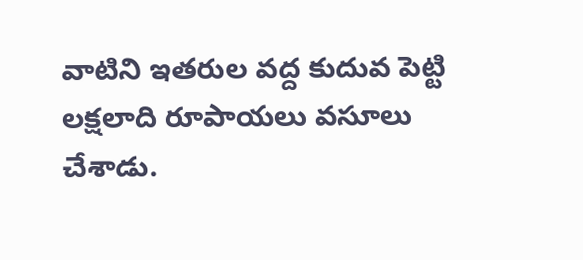వాటిని ఇతరుల వద్ద కుదువ పెట్టి లక్షలాది రూపాయలు వసూలు చేశాడు.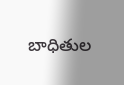బాధితుల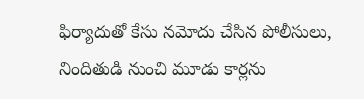ఫిర్యాదుతో కేసు నమోదు చేసిన పోలీసులు, నిందితుడి నుంచి మూడు కార్లను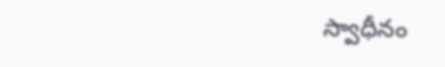స్వాధీనం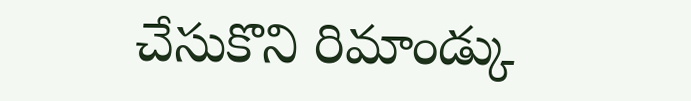చేసుకొని రిమాండ్కు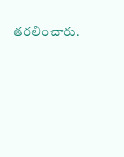తరలించారు.